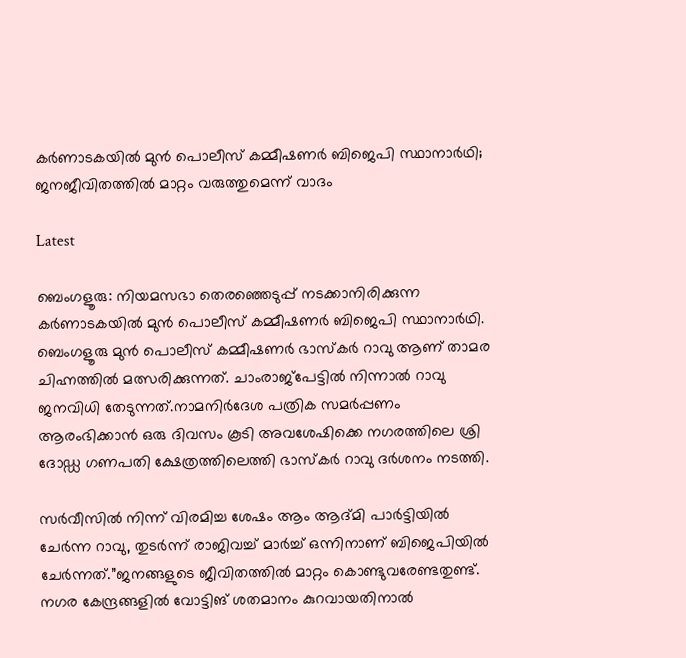കർണാടകയിൽ മുൻ പൊലീസ് കമ്മീഷണർ ബിജെപി സ്ഥാനാർഥി; ജനജീവിതത്തിൽ മാറ്റം വരുത്തുമെന്ന് വാദം

Latest

ബെംഗളൂരു: നിയമസഭാ തെരഞ്ഞെടുപ്പ് നടക്കാനിരിക്കുന്ന കർണാടകയിൽ മുൻ പൊലീസ് കമ്മീഷണർ ബിജെപി സ്ഥാനാർഥി. ബെംഗളൂരു മുൻ പൊലീസ് കമ്മീഷണർ ഭാസ്കർ റാവു ആണ് താമര ചിഹ്നത്തിൽ മത്സരിക്കുന്നത്. ചാംരാജ്പേട്ടിൽ നിന്നാൽ റാവു ജനവിധി തേടുന്നത്.നാമനിർദേശ പത്രിക സമർ‍പ്പണം ആരംഭിക്കാൻ ഒരു ദിവസം കൂടി അവശേഷിക്കെ നഗരത്തിലെ ശ്രി ദോഡ്ഡ ഗണപതി ക്ഷേത്രത്തിലെത്തി ഭാസ്കർ റാവു ദർശനം നടത്തി.

സർവീസിൽ നിന്ന് വിരമിച്ച ശേഷം ആം ആദ്മി പാർട്ടിയിൽ ചേർന്ന റാവു, തുടർ‍ന്ന് രാജിവച്ച് മാർച്ച് ഒന്നിനാണ് ബിജെപിയിൽ ചേർന്നത്.”ജനങ്ങളുടെ ജീവിതത്തിൽ മാറ്റം കൊണ്ടുവരേണ്ടതുണ്ട്. നഗര കേന്ദ്രങ്ങളിൽ വോട്ടിങ് ശതമാനം കുറവായതിനാൽ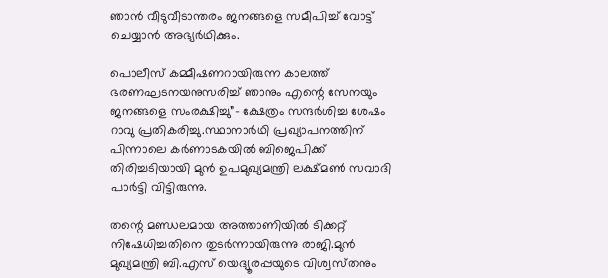ഞാൻ വീടുവീടാന്തരം ജനങ്ങളെ സമീപിച്ച് വോട്ട് ചെയ്യാൻ അഭ്യർഥിക്കും.

പൊലീസ് കമ്മീഷണറായിരുന്ന കാലത്ത് ഭരണഘടനയനുസരിച്ച് ഞാനും എന്റെ സേനയും ജനങ്ങളെ സംരക്ഷിച്ചു”- ക്ഷേത്രം സന്ദർശിച്ച ശേഷം റാവു പ്രതികരിച്ചു.സ്ഥാനാർഥി പ്രഖ്യാപനത്തിന്‌ പിന്നാലെ കർണാടകയിൽ ബിജെപിക്ക്‌ തിരിച്ചടിയായി മുൻ ഉപമുഖ്യമന്ത്രി ലക്ഷ്‌മൺ സവാദി പാർട്ടി വിട്ടിരുന്നു.

തന്റെ മണ്ഡലമായ അത്താണിയിൽ ടിക്കറ്റ് നിഷേധിച്ചതിനെ തുടർന്നായിരുന്നു രാജി.മുൻ മുഖ്യമന്ത്രി ബി.എസ് യെദ്യൂരപ്പയുടെ വിശ്വസ്‌തനും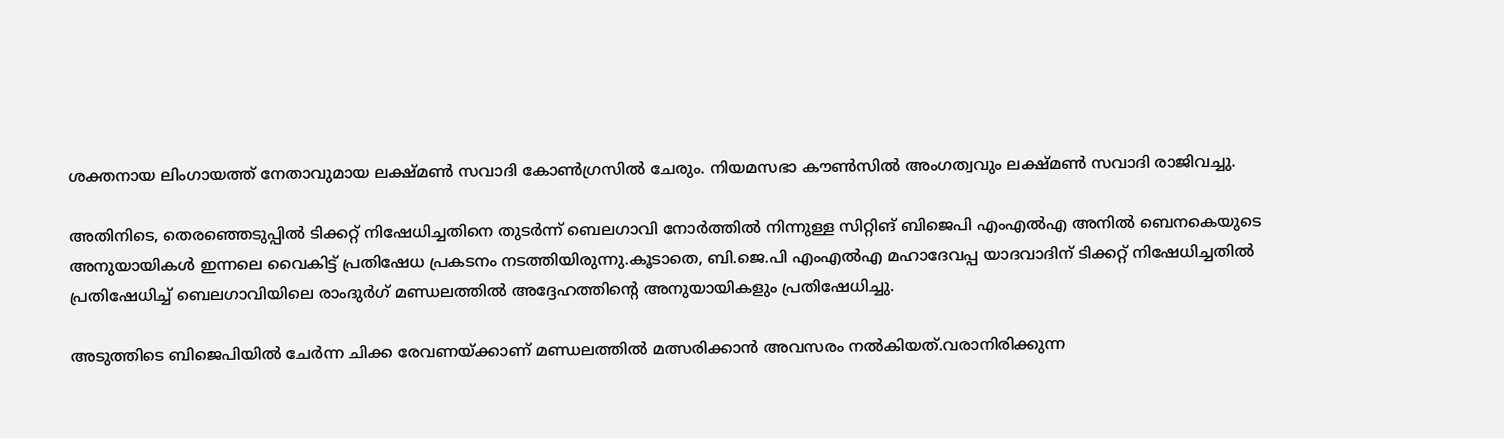ശക്തനായ ലിംഗായത്ത് നേതാവുമായ ലക്ഷ്‌മൺ സവാദി കോണ്‍ഗ്രസില്‍ ചേരും. നിയമസഭാ കൗണ്‍സില്‍ അംഗത്വവും ലക്ഷ്മൺ സവാദി രാജിവച്ചു.

അതിനിടെ, തെരഞ്ഞെടുപ്പിൽ ടിക്കറ്റ് നിഷേധിച്ചതിനെ തുടർന്ന് ബെലഗാവി നോർത്തിൽ നിന്നുള്ള സിറ്റിങ് ബിജെപി എംഎൽഎ അനിൽ ബെനകെയുടെ അനുയായികൾ ഇന്നലെ വൈകിട്ട് പ്രതിഷേധ പ്രകടനം നടത്തിയിരുന്നു.കൂടാതെ, ബി.ജെ.പി എംഎൽഎ മഹാദേവപ്പ യാദവാദിന് ടിക്കറ്റ് നിഷേധിച്ചതിൽ പ്രതിഷേധിച്ച് ബെലഗാവിയിലെ രാംദുർഗ് മണ്ഡലത്തിൽ അദ്ദേഹത്തിന്റെ അനുയായികളും പ്രതിഷേധിച്ചു.

അടുത്തിടെ ബിജെപിയിൽ ചേർന്ന ചിക്ക രേവണയ്ക്കാണ് മണ്ഡലത്തിൽ മത്സരിക്കാൻ അവസരം നൽകിയത്.വരാനിരിക്കുന്ന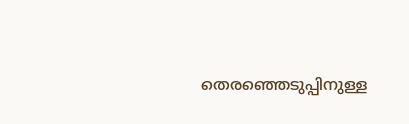തെരഞ്ഞെടുപ്പിനുള്ള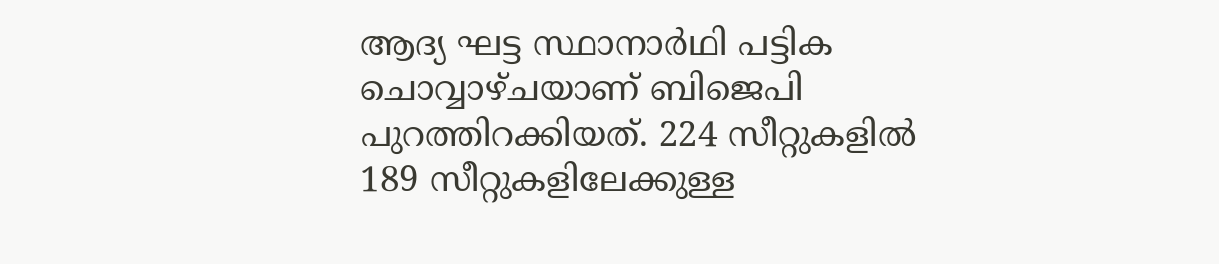ആദ്യ ഘട്ട സ്ഥാനാർഥി പട്ടിക ചൊവ്വാഴ്ചയാണ് ബിജെപി പുറത്തിറക്കിയത്. 224 സീറ്റുകളിൽ 189 സീറ്റുകളിലേക്കുള്ള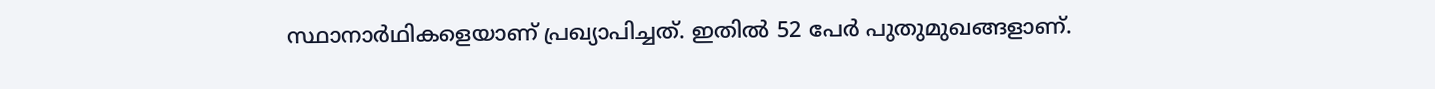സ്ഥാനാർഥികളെയാണ് പ്രഖ്യാപിച്ചത്. ഇതിൽ 52 പേർ പുതുമുഖങ്ങളാണ്.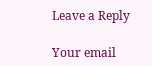Leave a Reply

Your email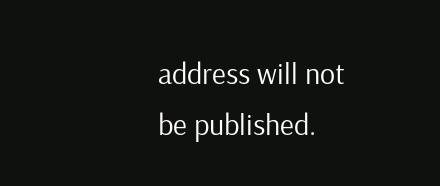address will not be published.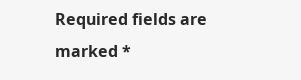Required fields are marked *